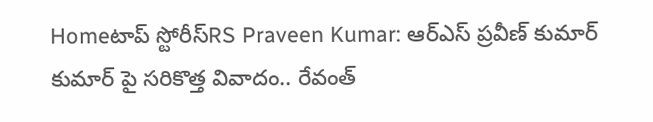Homeటాప్ స్టోరీస్RS Praveen Kumar: ఆర్ఎస్ ప్రవీణ్ కుమార్ కుమార్ పై సరికొత్త వివాదం.. రేవంత్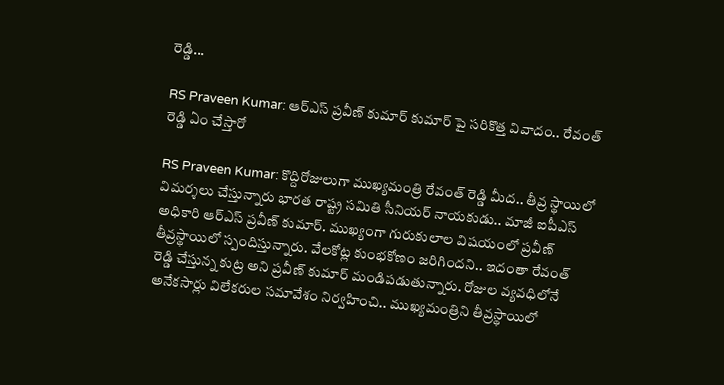రెడ్డి...

RS Praveen Kumar: ఆర్ఎస్ ప్రవీణ్ కుమార్ కుమార్ పై సరికొత్త వివాదం.. రేవంత్ రెడ్డి ఏం చేస్తారో

RS Praveen Kumar: కొద్దిరోజులుగా ముఖ్యమంత్రి రేవంత్ రెడ్డి మీద.. తీవ్ర స్థాయిలో విమర్శలు చేస్తున్నారు భారత రాష్ట్ర సమితి సీనియర్ నాయకుడు.. మాజీ ఐపీఎస్ అధికారి ఆర్ఎస్ ప్రవీణ్ కుమార్. ముఖ్యంగా గురుకులాల విషయంలో ప్రవీణ్ తీవ్రస్థాయిలో స్పందిస్తున్నారు. వేలకోట్ల కుంభకోణం జరిగిందని.. ఇదంతా రేవంత్ రెడ్డి చేస్తున్న కుట్ర అని ప్రవీణ్ కుమార్ మండిపడుతున్నారు. రోజుల వ్యవధిలోనే అనేకసార్లు విలేకరుల సమావేశం నిర్వహించి.. ముఖ్యమంత్రిని తీవ్రస్థాయిలో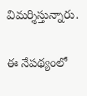విమర్శిస్తున్నారు.

ఈ నేపథ్యంలో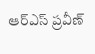ఆర్ఎస్ ప్రవీణ్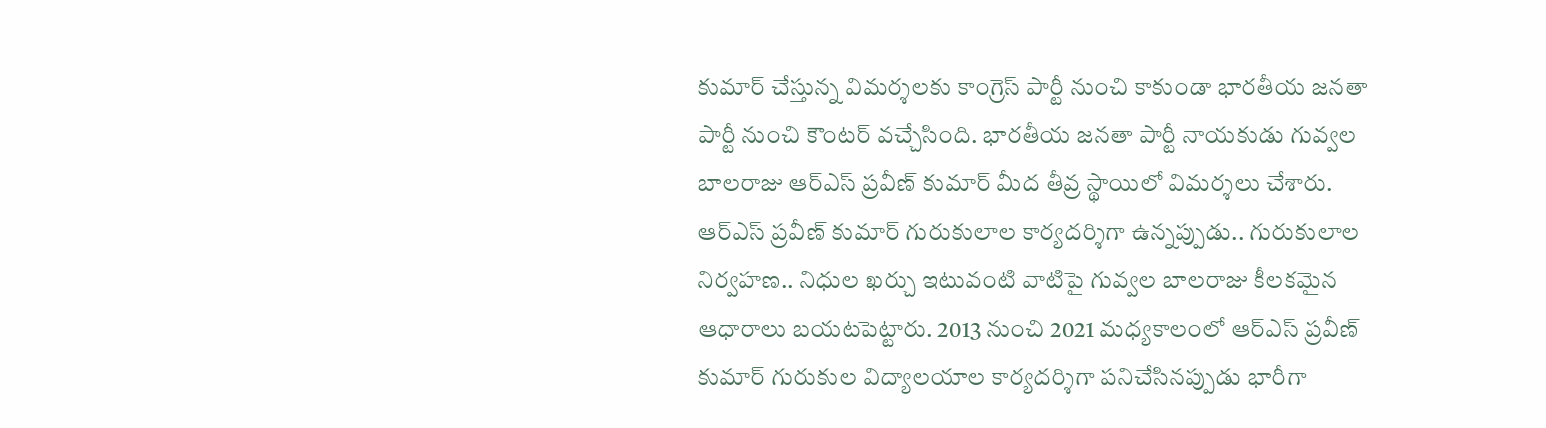కుమార్ చేస్తున్న విమర్శలకు కాంగ్రెస్ పార్టీ నుంచి కాకుండా భారతీయ జనతా పార్టీ నుంచి కౌంటర్ వచ్చేసింది. భారతీయ జనతా పార్టీ నాయకుడు గువ్వల బాలరాజు ఆర్ఎస్ ప్రవీణ్ కుమార్ మీద తీవ్ర స్థాయిలో విమర్శలు చేశారు. ఆర్ఎస్ ప్రవీణ్ కుమార్ గురుకులాల కార్యదర్శిగా ఉన్నప్పుడు.. గురుకులాల నిర్వహణ.. నిధుల ఖర్చు ఇటువంటి వాటిపై గువ్వల బాలరాజు కీలకమైన ఆధారాలు బయటపెట్టారు. 2013 నుంచి 2021 మధ్యకాలంలో ఆర్ఎస్ ప్రవీణ్ కుమార్ గురుకుల విద్యాలయాల కార్యదర్శిగా పనిచేసినప్పుడు భారీగా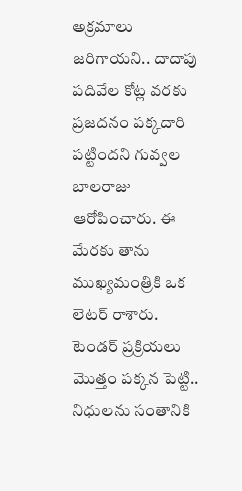అక్రమాలు జరిగాయని.. దాదాపు పదివేల కోట్ల వరకు ప్రజదనం పక్కదారి పట్టిందని గువ్వల బాలరాజు ఆరోపించారు. ఈ మేరకు తాను ముఖ్యమంత్రికి ఒక లెటర్ రాశారు. టెండర్ ప్రక్రియలు మొత్తం పక్కన పెట్టి.. నిధులను సంతానికి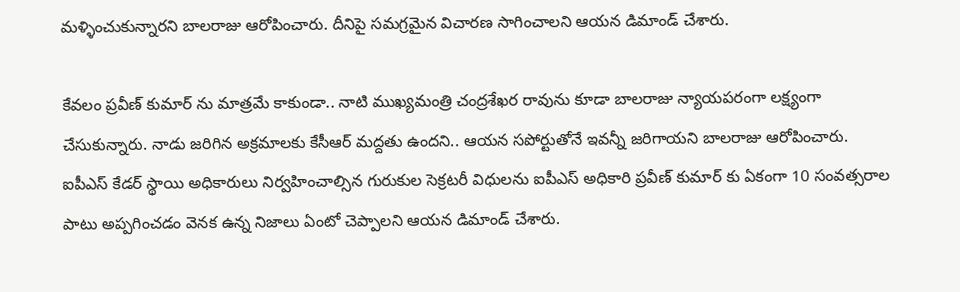మళ్ళించుకున్నారని బాలరాజు ఆరోపించారు. దీనిపై సమగ్రమైన విచారణ సాగించాలని ఆయన డిమాండ్ చేశారు.

కేవలం ప్రవీణ్ కుమార్ ను మాత్రమే కాకుండా.. నాటి ముఖ్యమంత్రి చంద్రశేఖర రావును కూడా బాలరాజు న్యాయపరంగా లక్ష్యంగా చేసుకున్నారు. నాడు జరిగిన అక్రమాలకు కేసీఆర్ మద్దతు ఉందని.. ఆయన సపోర్టుతోనే ఇవన్నీ జరిగాయని బాలరాజు ఆరోపించారు. ఐపీఎస్ కేడర్ స్థాయి అధికారులు నిర్వహించాల్సిన గురుకుల సెక్రటరీ విధులను ఐపీఎస్ అధికారి ప్రవీణ్ కుమార్ కు ఏకంగా 10 సంవత్సరాల పాటు అప్పగించడం వెనక ఉన్న నిజాలు ఏంటో చెప్పాలని ఆయన డిమాండ్ చేశారు.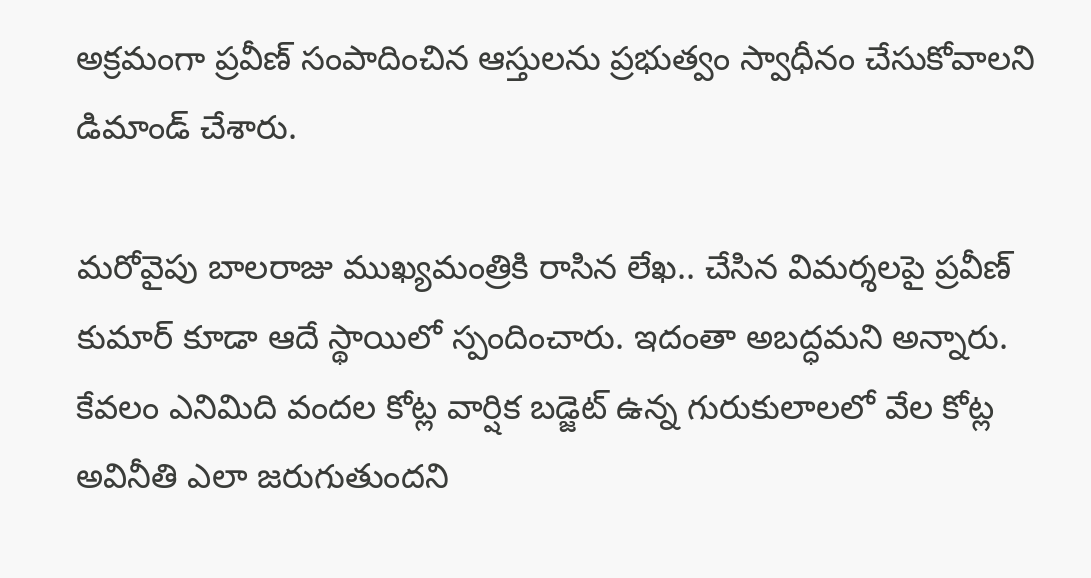అక్రమంగా ప్రవీణ్ సంపాదించిన ఆస్తులను ప్రభుత్వం స్వాధీనం చేసుకోవాలని డిమాండ్ చేశారు.

మరోవైపు బాలరాజు ముఖ్యమంత్రికి రాసిన లేఖ.. చేసిన విమర్శలపై ప్రవీణ్ కుమార్ కూడా ఆదే స్థాయిలో స్పందించారు. ఇదంతా అబద్ధమని అన్నారు. కేవలం ఎనిమిది వందల కోట్ల వార్షిక బడ్జెట్ ఉన్న గురుకులాలలో వేల కోట్ల అవినీతి ఎలా జరుగుతుందని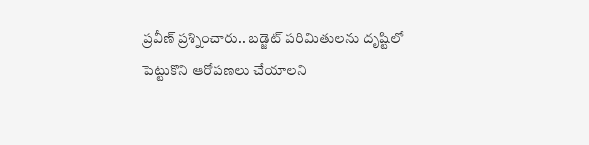ప్రవీణ్ ప్రశ్నించారు.. బడ్జెట్ పరిమితులను దృష్టిలో పెట్టుకొని ఆరోపణలు చేయాలని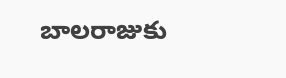బాలరాజుకు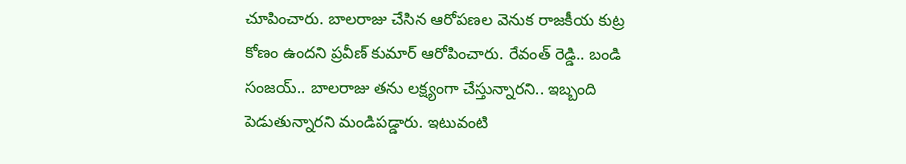చూపించారు. బాలరాజు చేసిన ఆరోపణల వెనుక రాజకీయ కుట్ర కోణం ఉందని ప్రవీణ్ కుమార్ ఆరోపించారు. రేవంత్ రెడ్డి.. బండి సంజయ్.. బాలరాజు తను లక్ష్యంగా చేస్తున్నారని.. ఇబ్బంది పెడుతున్నారని మండిపడ్డారు. ఇటువంటి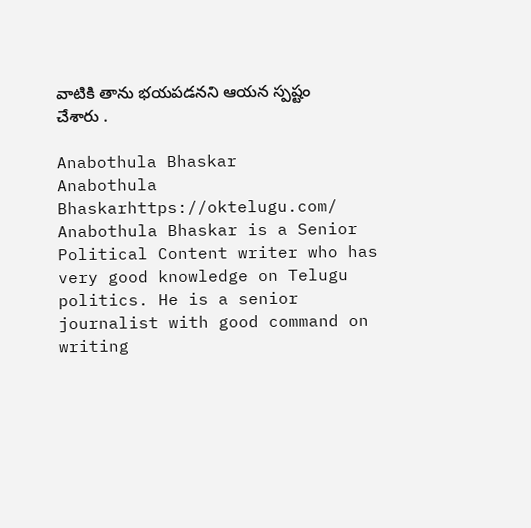వాటికి తాను భయపడనని ఆయన స్పష్టం చేశారు .

Anabothula Bhaskar
Anabothula Bhaskarhttps://oktelugu.com/
Anabothula Bhaskar is a Senior Political Content writer who has very good knowledge on Telugu politics. He is a senior journalist with good command on writing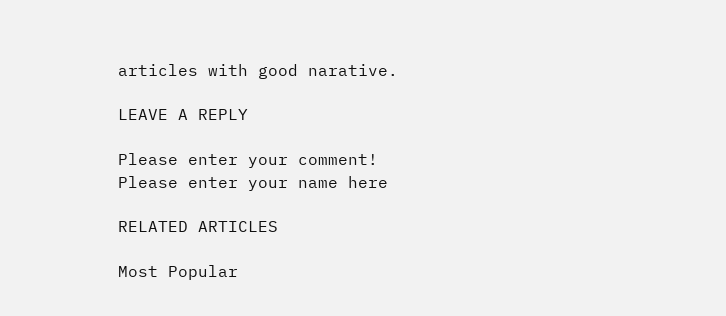articles with good narative.

LEAVE A REPLY

Please enter your comment!
Please enter your name here

RELATED ARTICLES

Most Popular